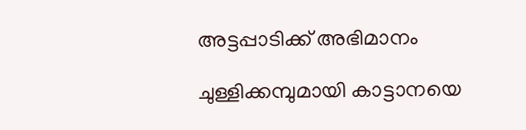അട്ടപ്പാടിക്ക് അഭിമാനം

ചുള്ളിക്കമ്പുമായി കാട്ടാനയെ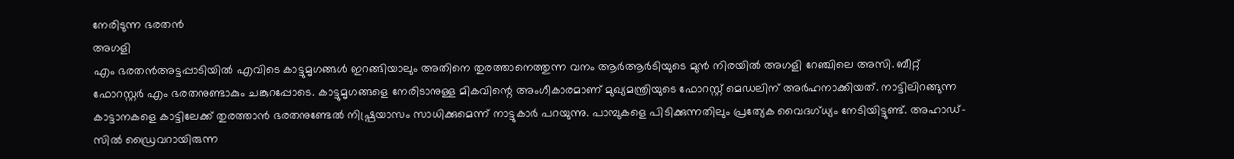നേരിടുന്ന ഭരതൻ
അഗളി
എം ഭരതൻഅട്ടപ്പാടിയിൽ എവിടെ കാട്ടുമൃഗങ്ങൾ ഇറങ്ങിയാലും അതിനെ തുരത്താനെത്തുന്ന വനം ആർആർടിയുടെ മുൻ നിരയിൽ അഗളി റേഞ്ചിലെ അസി. ബീറ്റ് ഫോറസ്റ്റർ എം ഭരതനുണ്ടാകും ചങ്കുറപ്പോടെ. കാട്ടുമൃഗങ്ങളെ നേരിടാനുള്ള മികവിന്റെ അംഗീകാരമാണ് മുഖ്യമന്ത്രിയുടെ ഫോറസ്റ്റ് മെഡലിന് അർഹനാക്കിയത്. നാട്ടിലിറങ്ങുന്ന കാട്ടാനകളെ കാട്ടിലേക്ക് തുരത്താൻ ഭരതനുണ്ടേൽ നിഷ്പ്രയാസം സാധിക്കുമെന്ന് നാട്ടുകാർ പറയുന്നു. പാമ്പുകളെ പിടിക്കുന്നതിലും പ്രത്യേക വൈദഗ്ധ്യം നേടിയിട്ടുണ്ട്. അഹാഡ്-സിൽ ഡ്രൈവറായിരുന്ന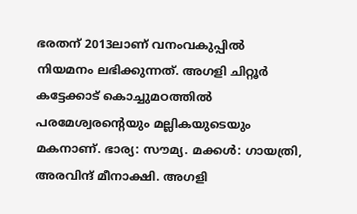ഭരതന് 2013ലാണ് വനംവകുപ്പിൽ നിയമനം ലഭിക്കുന്നത്. അഗളി ചിറ്റൂർ കട്ടേക്കാട് കൊച്ചുമഠത്തിൽ പരമേശ്വരന്റെയും മല്ലികയുടെയും മകനാണ്. ഭാര്യ: സൗമ്യ. മക്കൾ: ഗായത്രി, അരവിന്ദ് മീനാക്ഷി. അഗളി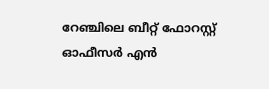റേഞ്ചിലെ ബീറ്റ് ഫോറസ്റ്റ് ഓഫീസർ എൻ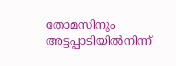തോമസിനും അട്ടപ്പാടിയിൽനിന്ന്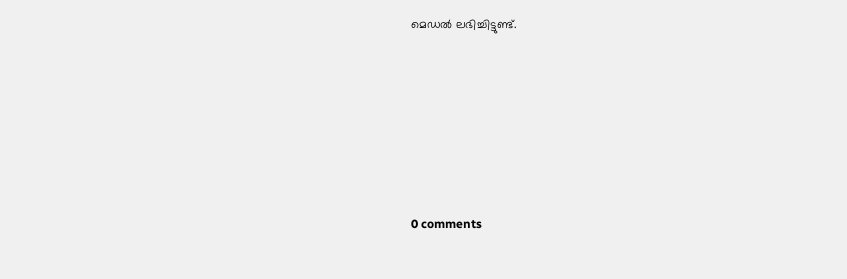മെഡൽ ലഭിച്ചിട്ടുണ്ട്.










0 comments